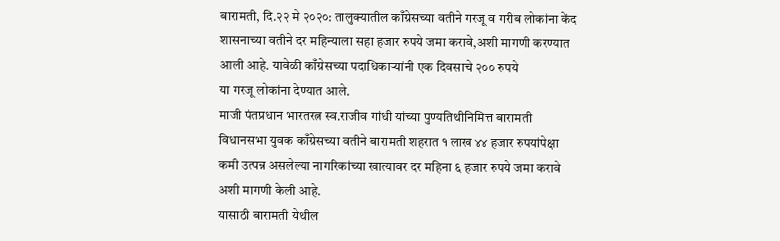बारामती, दि.२२ मे २०२०: तालुक्यातील काँग्रेसच्या वतीने गरजू व गरीब लोकांना केंद शासनाच्या वतीने दर महिन्याला सहा हजार रुपये जमा करावे,अशी मागणी करण्यात आली आहे. यावेळी काँग्रेसच्या पदाधिकाऱ्यांनी एक दिवसाचे २०० रुपये
या गरजू लोकांना देण्यात आले.
माजी पंतप्रधान भारतरत्न स्व.राजीव गांधी यांच्या पुण्यतिथीनिमित्त बारामती विधानसभा युवक काँग्रेसच्या वतीने बारामती शहरात १ लाख ४४ हजार रुपयांपेक्षा कमी उत्पन्न असलेल्या नागरिकांच्या खात्यावर दर महिना ६ हजार रुपये जमा करावे अशी मागणी केली आहे.
यासाठी बारामती येथील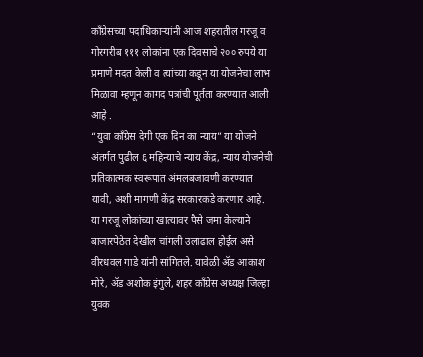काँग्रेसच्या पदाधिकाऱ्यांनी आज शहरातील गरजू व गोरगरीब १११ लोकांना एक दिवसाचे २०० रुपये या प्रमाणे मदत केली व त्यांच्या कडून या योजनेचा लाभ मिळावा म्हणून कागद पत्रांची पूर्तता करण्यात आली आहे .
“युवा काँग्रेस देगी एक दिन का न्याय” या योजने अंतर्गत पुढील ६ महिन्याचे न्याय केंद्र, न्याय योजनेची प्रतिकात्मक स्वरूपात अंमलबजावणी करण्यात यावी, अशी मागणी केंद्र सरकारकडे करणार आहे. या गरजू लोकांच्या खात्यावर पैसे जमा केल्याने बाजारपेठेत देखील चांगली उलाढाल होईल असे वीरधवल गाडे यांनी सांगितले. यावेळी ॲड आकाश मोरे, ॲड अशोक इंगुले, शहर काँग्रेस अध्यक्ष जिल्हा युवक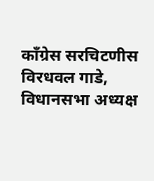काँग्रेस सरचिटणीस विरधवल गाडे, विधानसभा अध्यक्ष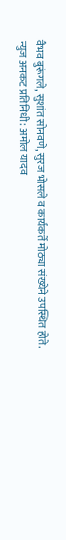वैभव बुरूंगले, सुशांत सोनवणे, सुरज भोसले व कार्यकर्ते मोठ्या संख्येने उपस्थित होते.
न्युज अनकट प्रतिनिधी: अमोल यादव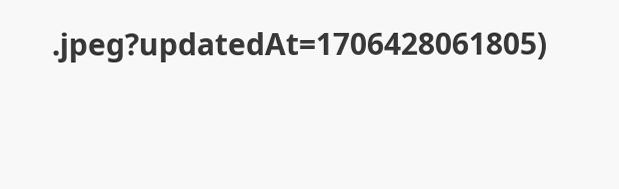.jpeg?updatedAt=1706428061805)